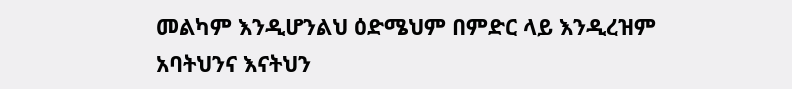መልካም እንዲሆንልህ ዕድሜህም በምድር ላይ እንዲረዝም አባትህንና እናትህን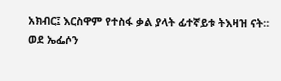አክብር፤ እርስዋም የተስፋ ቃል ያላት ፊተኛይቱ ትእዛዝ ናት።
ወደ ኤፌሶን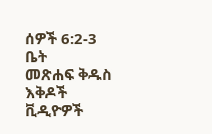ሰዎች 6:2-3
ቤት
መጽሐፍ ቅዱስ
እቅዶች
ቪዲዮዎች